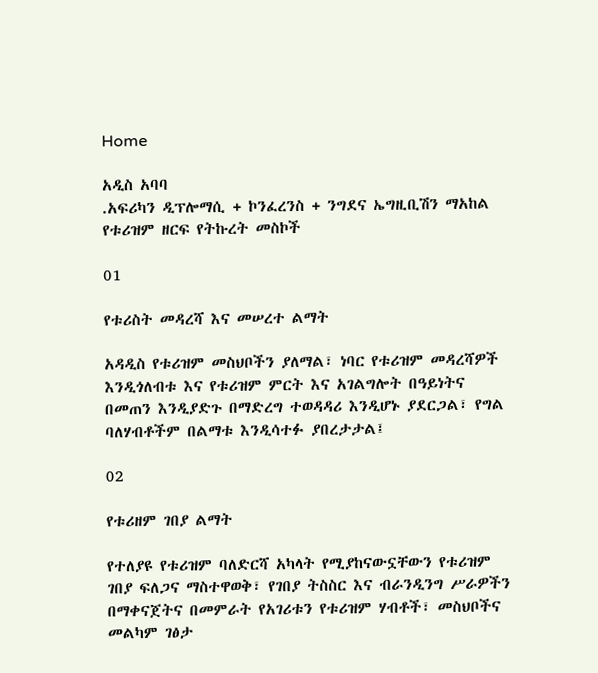Home

አዲስ አባባ
.አፍሪካን ዲፕሎማሲ + ኮንፈረንስ + ንግደና ኤግዚቢሽን ማአከል
የቱሪዝም ዘርፍ የትኩረት መስኮች

01

የቱሪስት መዳረሻ እና መሠረተ ልማት

አዳዲስ የቱሪዝም መስህቦችን ያለማል፣ ነባር የቱሪዝም መዳረሻዎች እንዲጎለብቱ እና የቱሪዝም ምርት እና አገልግሎት በዓይነትና በመጠን እንዲያድጉ በማድረግ ተወዳዳሪ እንዲሆኑ ያደርጋል፣ የግል ባለሃብቶችም በልማቱ እንዲሳተፉ ያበረታታል፤

02

የቱሪዘም ገበያ ልማት

የተለያዩ የቱሪዝም ባለድርሻ አካላት የሚያከናውኗቸውን የቱሪዝም ገበያ ፍለጋና ማስተዋወቅ፣ የገበያ ትስስር እና ብራንዲንግ ሥራዎችን በማቀናጀትና በመምራት የአገሪቱን የቱሪዝም ሃብቶች፣ መስህቦችና መልካም ገፅታ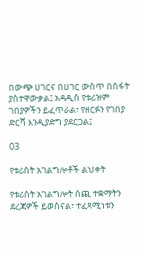በውጭ ሀገርና በሀገር ውስጥ በስፋት ያስተዋውቃል፤ አዳዲስ የቱሪዝም ገበያዎችን ይፈጥራል፣ የዘርፉን የገበያ ድርሻ እንዲያድግ ያደርጋል፤

03

የቱሪስት አገልግሎቶች ልህቀት

የቱሪስት አገልግሎት ሰጪ ተቋማትን ደረጃዎች ይወስናል፣ ተፈጻሚነቱን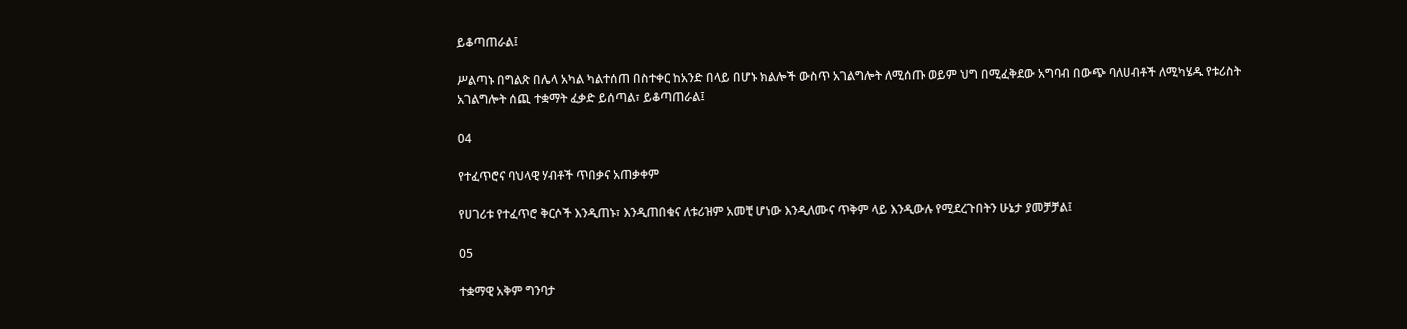ይቆጣጠራል፤

ሥልጣኑ በግልጽ በሌላ አካል ካልተሰጠ በስተቀር ከአንድ በላይ በሆኑ ክልሎች ውስጥ አገልግሎት ለሚሰጡ ወይም ህግ በሚፈቅደው አግባብ በውጭ ባለሀብቶች ለሚካሄዱ የቱሪስት አገልግሎት ሰጪ ተቋማት ፈቃድ ይሰጣል፣ ይቆጣጠራል፤

04

የተፈጥሮና ባህላዊ ሃብቶች ጥበቃና አጠቃቀም

የሀገሪቱ የተፈጥሮ ቅርሶች እንዲጠኑ፣ እንዲጠበቁና ለቱሪዝም አመቺ ሆነው እንዲለሙና ጥቅም ላይ እንዲውሉ የሚደረጉበትን ሁኔታ ያመቻቻል፤

05

ተቋማዊ አቅም ግንባታ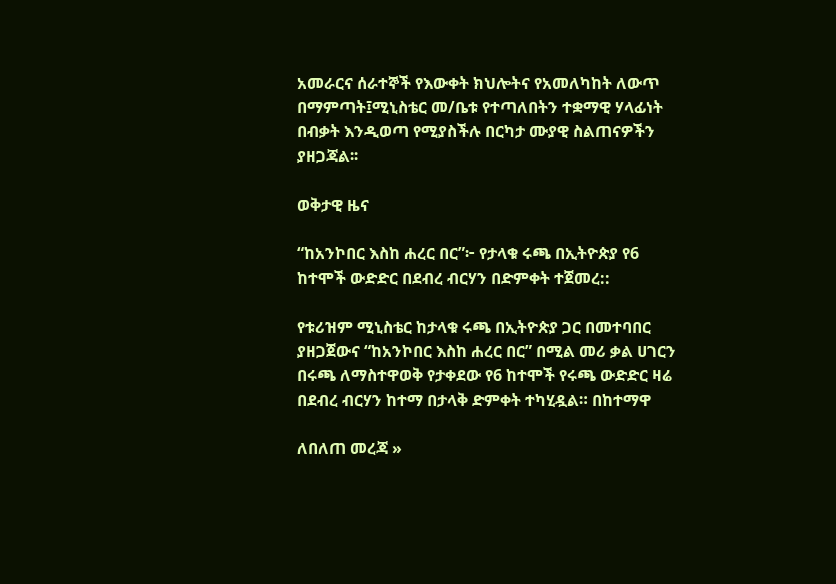አመራርና ሰራተኞች የእውቀት ክህሎትና የአመለካከት ለውጥ በማምጣት፤ሚኒስቴር መ/ቤቱ የተጣለበትን ተቋማዊ ሃላፊነት በብቃት እንዲወጣ የሚያስችሉ በርካታ ሙያዊ ስልጠናዎችን ያዘጋጃል፡፡

ወቅታዊ ዜና

“ከአንኮበር እስከ ሐረር በር”፦ የታላቁ ሩጫ በኢትዮጵያ የ6 ከተሞች ውድድር በደብረ ብርሃን በድምቀት ተጀመረ::

የቱሪዝም ሚኒስቴር ከታላቁ ሩጫ በኢትዮጵያ ጋር በመተባበር ያዘጋጀውና “ከአንኮበር እስከ ሐረር በር” በሚል መሪ ቃል ሀገርን በሩጫ ለማስተዋወቅ የታቀደው የ6 ከተሞች የሩጫ ውድድር ዛሬ በደብረ ብርሃን ከተማ በታላቅ ድምቀት ተካሂዷል። በከተማዋ

ለበለጠ መረጃ »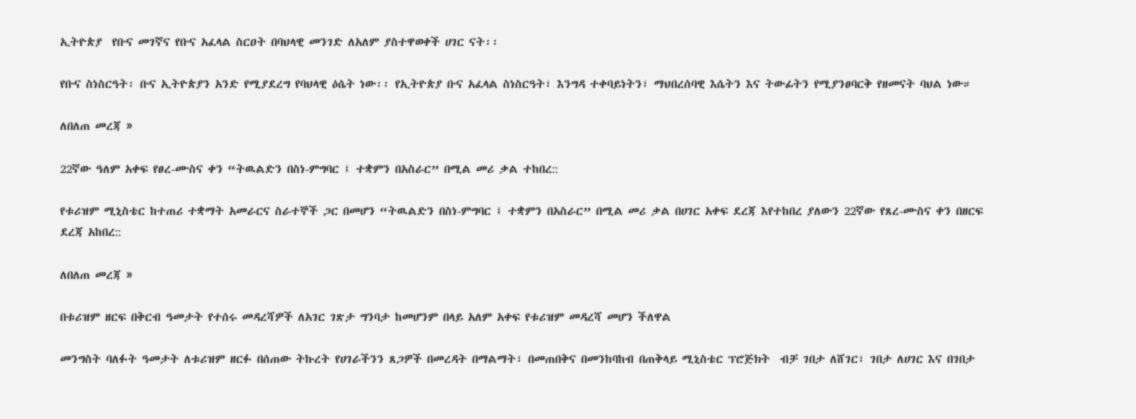ኢትዮጵያ  የቡና መገኛና የቡና አፈላል ስርዐት በባህላዊ መንገድ ለአለም ያስተዋወቀች ሀገር ናት፡፡

የቡና ስነስርዓት፡ ቡና ኢትዮጵያን አንድ የሚያደረግ የባህላዊ ዕሴት ነው፡፡ የኢትዮጵያ ቡና አፈላል ስነስርዓት፣ እንግዳ ተቀባይነትን፣ ማህበረሰባዊ እሴትን እና ትውፊትን የሚያንፀባርቅ የዘመናት ባህል ነው።

ለበለጠ መረጃ »

22ኛው ዓለም አቀፍ የፀረ-ሙስና ቀን “ትዉልድን በስነ-ምግባር ፤ ተቋምን በአስራር” በሚል መሪ ቃል ተከበረ::

የቱሪዝም ሚኒስቴር ከተጠሪ ተቋማት አመራርና ስራተኞች ጋር በመሆን “ትዉልድን በስነ-ምግባር ፤ ተቋምን በአስራር” በሚል መሪ ቃል በሀገር አቀፍ ደረጃ እየተከበረ ያለውን 22ኛው የጸረ-ሙስና ቀን በዘርፍ ደረጃ አከበረ::

ለበለጠ መረጃ »

በቱሪዝም ዘርፍ በቅርብ ዓመታት የተሰሩ መዳረሻዎች ለአገር ገጽታ ግንባታ ከመሆንም በላይ አለም አቀፍ የቱሪዝም መዳረሻ መሆን ችለዋል

መንግስት ባለፉት ዓመታት ለቱሪዝም ዘርፉ በሰጠው ትኩረት የሀገራችንን ጸጋዎች በመረዳት በማልማት፣ በመጠበቅና በመንከባከብ በጠቅላይ ሚኒስቴር ፕሮጅክት  ብቻ ገበታ ለሸገር፣ ገበታ ለሀገር እና በገበታ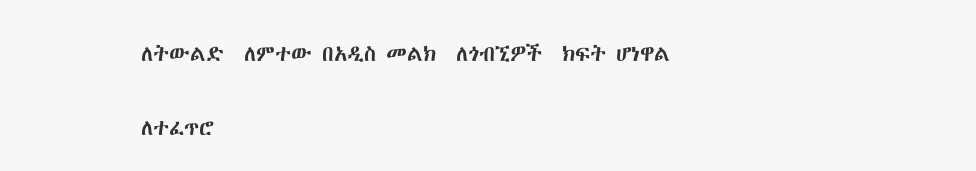ለትውልድ  ለምተው በአዲስ መልክ  ለጎብኚዎች  ክፍት ሆነዋል

ለተፈጥሮ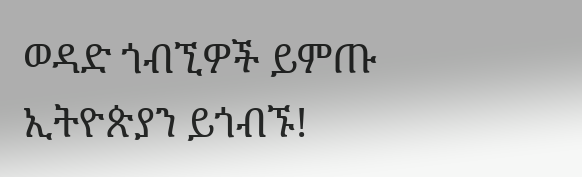ወዳድ ጎብኚዎች ይምጡ ኢትዮጵያን ይጎብኙ!